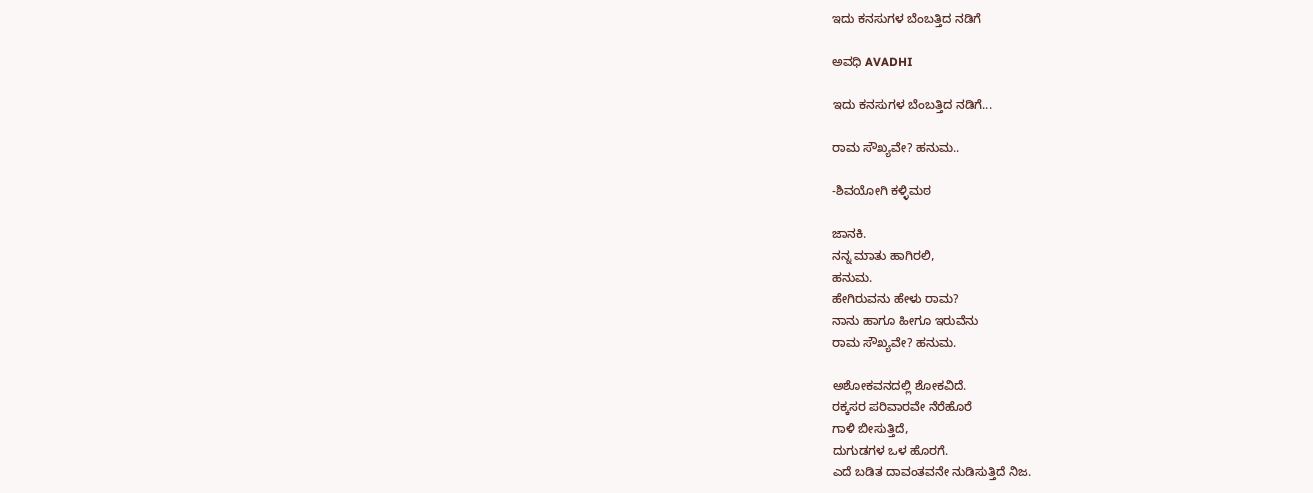ಇದು ಕನಸುಗಳ ಬೆಂಬತ್ತಿದ ನಡಿಗೆ‍

ಅವಧಿ AVADHI

ಇದು ಕನಸುಗಳ ಬೆಂಬತ್ತಿದ ನಡಿಗೆ...

ರಾಮ ಸೌಖ್ಯವೇ? ಹನುಮ..

-ಶಿವಯೋಗಿ ಕಳ್ಳಿಮಠ

ಜಾನಕಿ.
ನನ್ನ ಮಾತು ಹಾಗಿರಲಿ,
ಹನುಮ.
ಹೇಗಿರುವನು ಹೇಳು ರಾಮ?
ನಾನು ಹಾಗೂ ಹೀಗೂ ಇರುವೆನು
ರಾಮ ಸೌಖ್ಯವೇ? ಹನುಮ.

ಅಶೋಕವನದಲ್ಲಿ ಶೋಕವಿದೆ.
ರಕ್ಕಸರ ಪರಿವಾರವೇ ನೆರೆಹೊರೆ
ಗಾಳಿ ಬೀಸುತ್ತಿದೆ,
ದುಗುಡಗಳ ಒಳ ಹೊರಗೆ.
ಎದೆ ಬಡಿತ ದಾವಂತವನೇ ನುಡಿಸುತ್ತಿದೆ ನಿಜ.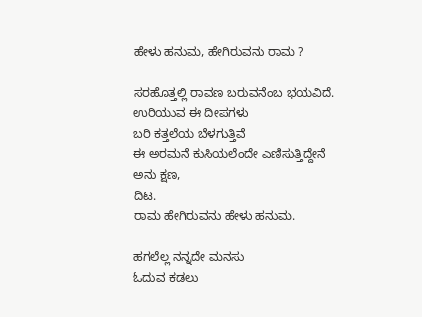ಹೇಳು ಹನುಮ, ಹೇಗಿರುವನು ರಾಮ ?

ಸರಹೊತ್ತಲ್ಲಿ ರಾವಣ ಬರುವನೆಂಬ ಭಯವಿದೆ.
ಉರಿಯುವ ಈ ದೀಪಗಳು
ಬರಿ ಕತ್ತಲೆಯ ಬೆಳಗುತ್ತಿವೆ
ಈ ಅರಮನೆ ಕುಸಿಯಲೆಂದೇ ಎಣಿಸುತ್ತಿದ್ದೇನೆ
ಅನು ಕ್ಷಣ,
ದಿಟ.
ರಾಮ ಹೇಗಿರುವನು ಹೇಳು ಹನುಮ.

ಹಗಲೆಲ್ಲ ನನ್ನದೇ ಮನಸು
ಓದುವ ಕಡಲು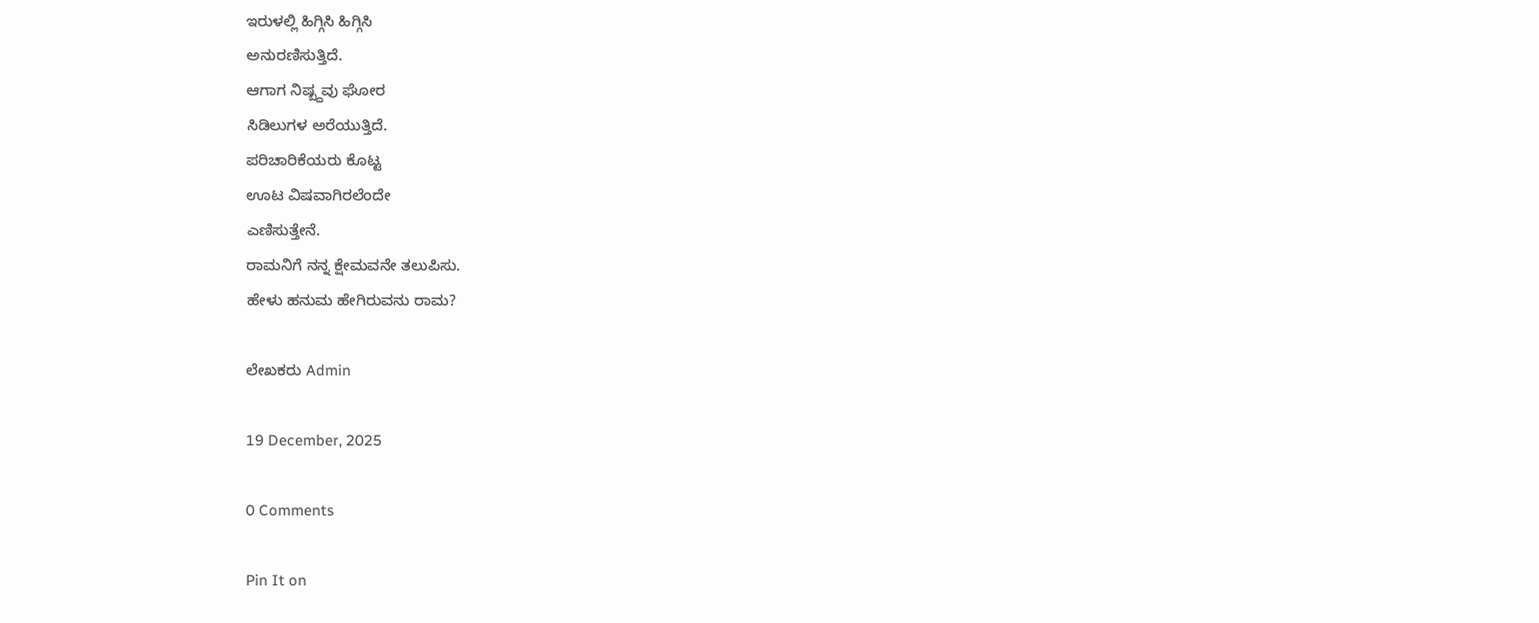ಇರುಳಲ್ಲಿ ಹಿಗ್ಗಿಸಿ ಹಿಗ್ಗಿಸಿ
ಅನುರಣಿಸುತ್ತಿದೆ.
ಆಗಾಗ ನಿಷ್ಬ್ದವು ಘೋರ
ಸಿಡಿಲುಗಳ ಅರೆಯುತ್ತಿದೆ.
ಪರಿಚಾರಿಕೆಯರು ಕೊಟ್ಟ
ಊಟ ವಿಷವಾಗಿರಲೆಂದೇ
ಎಣಿಸುತ್ತೇನೆ.
ರಾಮನಿಗೆ ನನ್ನ ಕ್ಷೇಮವನೇ ತಲುಪಿಸು.
ಹೇಳು ಹನುಮ ಹೇಗಿರುವನು ರಾಮ?

ಲೇಖಕರು Admin

19 December, 2025

0 Comments

Pin It on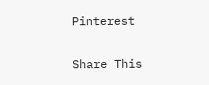Pinterest

Share This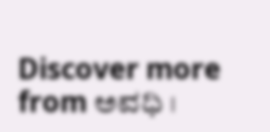Discover more from ಅವಧಿ ।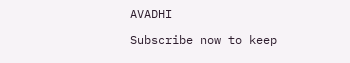AVADHI

Subscribe now to keep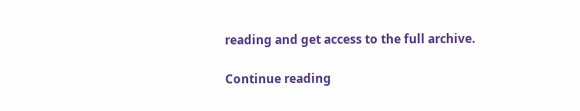reading and get access to the full archive.

Continue reading